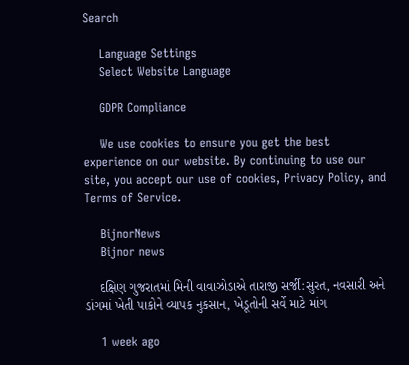Search

    Language Settings
    Select Website Language

    GDPR Compliance

    We use cookies to ensure you get the best experience on our website. By continuing to use our site, you accept our use of cookies, Privacy Policy, and Terms of Service.

    BijnorNews
    Bijnor news

    દક્ષિણ ગુજરાતમાં મિની વાવાઝોડાએ તારાજી સર્જી:સુરત, નવસારી અને ડાંગમાં ખેતી પાકોને વ્યાપક નુકસાન, ખેડૂતોની સર્વે માટે માંગ

    1 week ago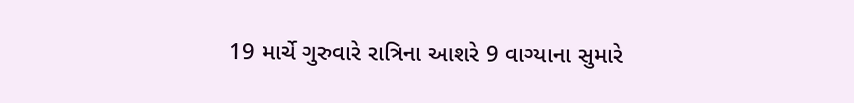19 માર્ચે ગુરુવારે રાત્રિના આશરે 9 વાગ્યાના સુમારે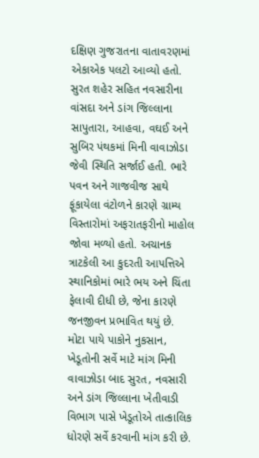દક્ષિણ ગુજરાતના વાતાવરણમાં એકાએક પલટો આવ્યો હતો. સુરત શહેર સહિત નવસારીના વાંસદા અને ડાંગ જિલ્લાના સાપુતારા, આહવા, વઘઈ અને સુબિર પંથકમાં મિની વાવાઝોડા જેવી સ્થિતિ સર્જાઈ હતી. ભારે પવન અને ગાજવીજ સાથે ફૂંકાયેલા વંટોળને કારણે ગ્રામ્ય વિસ્તારોમાં અફરાતફરીનો માહોલ જોવા મળ્યો હતો. અચાનક ત્રાટકેલી આ કુદરતી આપત્તિએ સ્થાનિકોમાં ભારે ભય અને ચિંતા ફેલાવી દીધી છે, જેના કારણે જનજીવન પ્રભાવિત થયું છે. મોટા પાયે પાકોને નુકસાન, ખેડૂતોની સર્વે માટે માંગ મિની વાવાઝોડા બાદ સુરત, નવસારી અને ડાંગ જિલ્લાના ખેતીવાડી વિભાગ પાસે ખેડૂતોએ તાત્કાલિક ધોરણે સર્વે કરવાની માંગ કરી છે.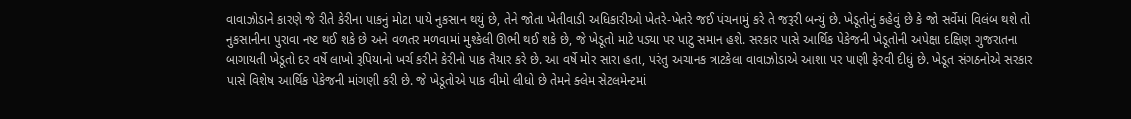વાવાઝોડાને કારણે જે રીતે કેરીના પાકનું મોટા પાયે નુકસાન થયું છે, તેને જોતા ખેતીવાડી અધિકારીઓ ખેતરે-ખેતરે જઈ પંચનામું કરે તે જરૂરી બન્યું છે. ખેડૂતોનું કહેવું છે કે જો સર્વેમાં વિલંબ થશે તો નુકસાનીના પુરાવા નષ્ટ થઈ શકે છે અને વળતર મળવામાં મુશ્કેલી ઊભી થઈ શકે છે, જે ખેડૂતો માટે પડ્યા પર પાટુ સમાન હશે. સરકાર પાસે આર્થિક પેકેજની ખેડૂતોની અપેક્ષા દક્ષિણ ગુજરાતના બાગાયતી ખેડૂતો દર વર્ષે લાખો રૂપિયાનો ખર્ચ કરીને કેરીનો પાક તૈયાર કરે છે. આ વર્ષે મોર સારા હતા, પરંતુ અચાનક ત્રાટકેલા વાવાઝોડાએ આશા પર પાણી ફેરવી દીધું છે. ખેડૂત સંગઠનોએ સરકાર પાસે વિશેષ આર્થિક પેકેજની માંગણી કરી છે. જે ખેડૂતોએ પાક વીમો લીધો છે તેમને ક્લેમ સેટલમેન્ટમાં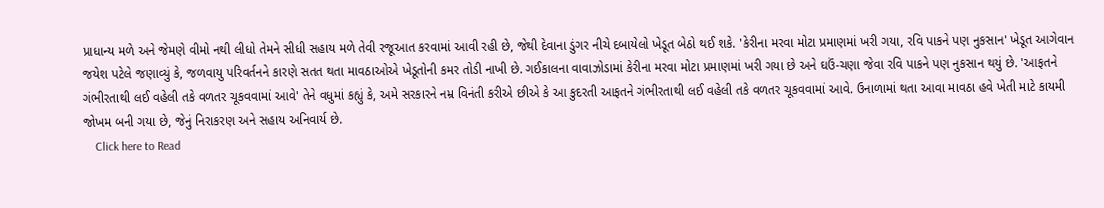પ્રાધાન્ય મળે અને જેમણે વીમો નથી લીધો તેમને સીધી સહાય મળે તેવી રજૂઆત કરવામાં આવી રહી છે, જેથી દેવાના ડુંગર નીચે દબાયેલો ખેડૂત બેઠો થઈ શકે. 'કેરીના મરવા મોટા પ્રમાણમાં ખરી ગયા, રવિ પાકને પણ નુકસાન' ખેડૂત આગેવાન જયેશ પટેલે જણાવ્યું કે, જળવાયુ પરિવર્તનને કારણે સતત થતા માવઠાઓએ ખેડૂતોની કમર તોડી નાખી છે. ગઈકાલના વાવાઝોડામાં કેરીના મરવા મોટા પ્રમાણમાં ખરી ગયા છે અને ઘઉં-ચણા જેવા રવિ પાકને પણ નુકસાન થયું છે. 'આફતને ગંભીરતાથી લઈ વહેલી તકે વળતર ચૂકવવામાં આવે' તેને વધુમાં કહ્યું કે, અમે સરકારને નમ્ર વિનંતી કરીએ છીએ કે આ કુદરતી આફતને ગંભીરતાથી લઈ વહેલી તકે વળતર ચૂકવવામાં આવે. ઉનાળામાં થતા આવા માવઠા હવે ખેતી માટે કાયમી જોખમ બની ગયા છે, જેનું નિરાકરણ અને સહાય અનિવાર્ય છે.
    Click here to Read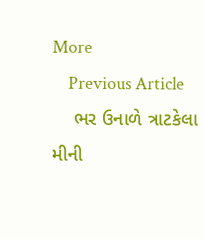More
    Previous Article
    ભર ઉનાળે ત્રાટકેલા મીની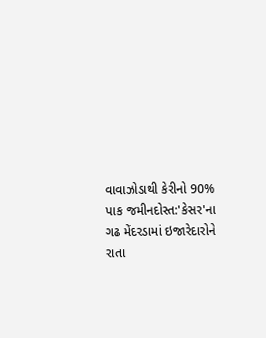વાવાઝોડાથી કેરીનો 90% પાક જમીનદોસ્ત:'કેસર'ના ગઢ મેંદરડામાં ઇજારેદારોને રાતા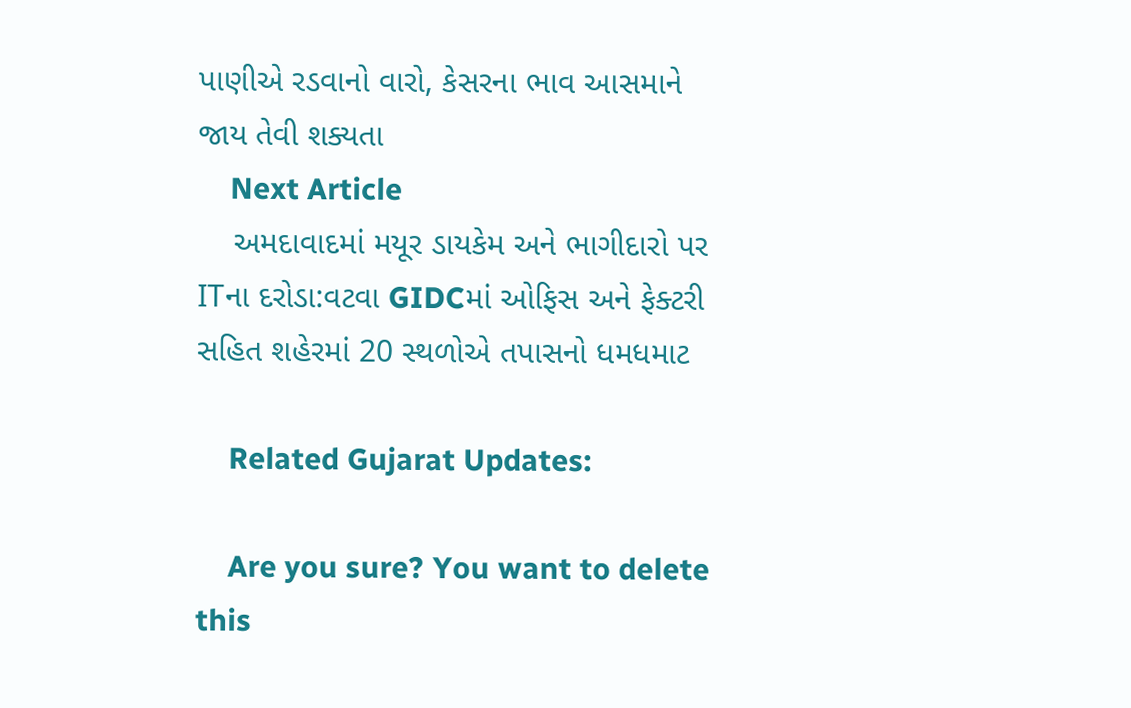પાણીએ રડવાનો વારો, કેસરના ભાવ આસમાને જાય તેવી શક્યતા
    Next Article
    અમદાવાદમાં મયૂર ડાયકેમ અને ભાગીદારો પર ITના દરોડા:વટવા GIDCમાં ઓફિસ અને ફેક્ટરી સહિત શહેરમાં 20 સ્થળોએ તપાસનો ધમધમાટ

    Related Gujarat Updates:

    Are you sure? You want to delete this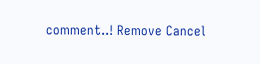comment..! Remove Cancel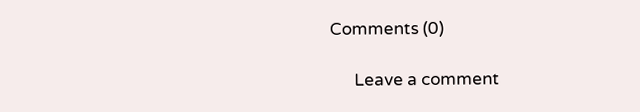Comments (0)

      Leave a comment